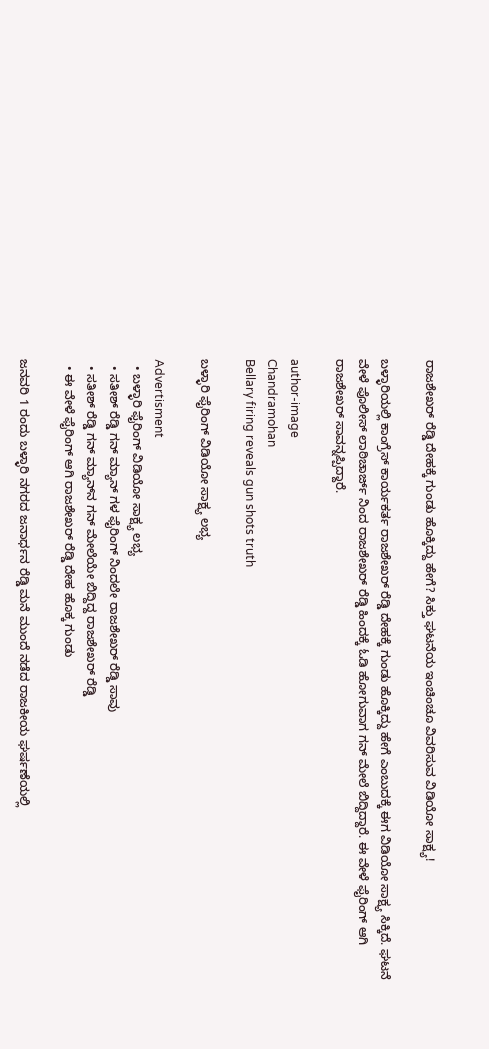ರಾಜಶೇಖರ್ ರೆಡ್ಡಿ ದೇಹಕ್ಕೆ ಗುಂಡು ಹೊಕ್ಕಿದ್ದು ಹೇಗೆ? ಸಿಕ್ತು ಘಟನೆಯ ಇಂಚಿಂಚೂ ವಿವರಿಸುವ ವಿಡಿಯೋ ಸಾಕ್ಷ್ಯ!

ಬಳ್ಳಾರಿಯಲ್ಲಿ ಕಾಂಗ್ರೆಸ್ ಕಾರ್ಯಕರ್ತ ರಾಜಶೇಖರ್ ರೆಡ್ಡಿ ದೇಹಕ್ಕೆ ಗುಂಡು ಹೊಕ್ಕಿದ್ದು ಹೇಗೆ ಎಂಬುದಕ್ಕೆ ಈಗ ವಿಡಿಯೋ ಸಾಕ್ಷ್ಯ ಸಿಕ್ಕಿದೆ. ಘಟನೆ ವೇಳೆ ಪೊಲೀಸ್ ಲಾಠಿಚಾರ್ಜ್ ನಿಂದ ರಾಜಶೇಖರ್ ರೆಡ್ಡಿ ಹಿಂದಕ್ಕೆ ಓಡಿ ಹೋಗುವಾಗ ಗನ್ ಮೇಲೆ ಬಿದ್ದಿದ್ದಾರೆ. ಈ ವೇಳೆ ಫೈರಿಂಗ್ ಆಗಿ ರಾಜಶೇಖರ್ ಸಾವನ್ನಪ್ಪಿದ್ದಾರೆ.

author-image
Chandramohan
Bellary firing reveals gun shots truth

ಬಳ್ಳಾರಿ ಫೈರಿಂಗ್ ವಿಡಿಯೋ ಸಾಕ್ಷ್ಯ ಲಭ್ಯ

Advertisment
  • ಬಳ್ಳಾರಿ ಫೈರಿಂಗ್ ವಿಡಿಯೋ ಸಾಕ್ಷ್ಯ ಲಭ್ಯ
  • ಸತೀಶ್ ರೆಡ್ಡಿ ಗನ್ ಮ್ಯಾನ್ ಗಳ ಫೈರಿಂಗ್ ನಿಂದಲೇ ರಾಜಶೇಖರ್ ರೆಡ್ಡಿ ಸಾವು
  • ಸತೀಶ್ ರೆಡ್ಡಿ ಗನ್ ಮ್ಯಾನ್‌ನ ಗನ್ ಮೇಲೆಯೇ ಬಿದ್ದಿದ್ದ ರಾಜಶೇಖರ್ ರೆಡ್ಡಿ
  • ಈ ವೇಳೆ ಫೈರಿಂಗ್ ಆಗಿ ರಾಜಶೇಖರ್ ರೆಡ್ಡಿ ದೇಹ ಹೊಕ್ಕ ಗುಂಡು

ಜನವರಿ 1 ರಂದು ಬಳ್ಳಾರಿ ನಗರದ ಜನಾರ್ಧನ ರೆಡ್ಡಿ ಮನೆ ಮುಂದೆ ನಡೆದ ರಾಜಕೀಯ ಘರ್ಷಣೆಯಲ್ಲಿ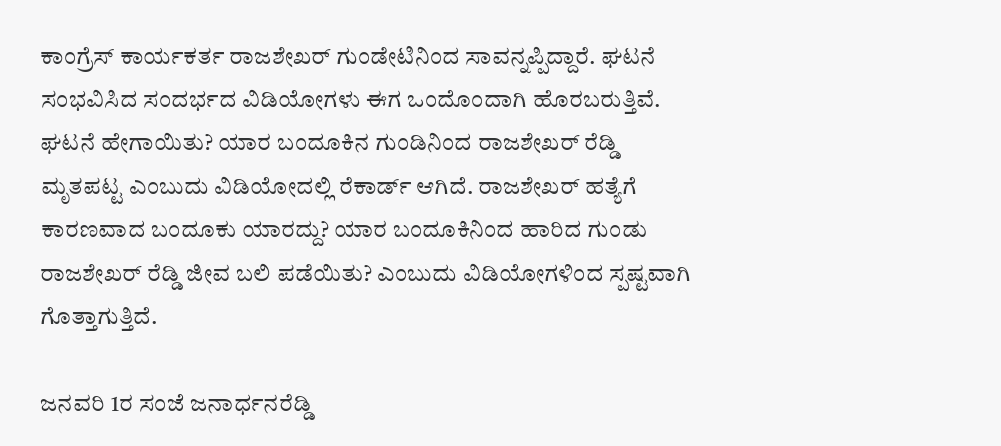ಕಾಂಗ್ರೆಸ್ ಕಾರ್ಯಕರ್ತ ರಾಜಶೇಖರ್ ಗುಂಡೇಟಿನಿಂದ ಸಾವನ್ನಪ್ಪಿದ್ದಾರೆ. ಘಟನೆ ಸಂಭವಿಸಿದ ಸಂದರ್ಭದ ವಿಡಿಯೋಗಳು ಈಗ ಒಂದೊಂದಾಗಿ ಹೊರಬರುತ್ತಿವೆ. ಘಟನೆ ಹೇಗಾಯಿತು? ಯಾರ ಬಂದೂಕಿನ ಗುಂಡಿನಿಂದ ರಾಜಶೇಖರ್ ರೆಡ್ಡಿ ಮೃತಪಟ್ಟ ಎಂಬುದು ವಿಡಿಯೋದಲ್ಲಿ ರೆಕಾರ್ಡ್ ಆಗಿದೆ. ರಾಜಶೇಖರ್ ಹತ್ಯೆಗೆ ಕಾರಣವಾದ ಬಂದೂಕು ಯಾರದ್ದು? ಯಾರ ಬಂದೂಕಿನಿಂದ ಹಾರಿದ ಗುಂಡು ರಾಜಶೇಖರ್ ರೆಡ್ಡಿ ಜೀವ ಬಲಿ ಪಡೆಯಿತು? ಎಂಬುದು ವಿಡಿಯೋಗಳಿಂದ ಸ್ಪಷ್ಟವಾಗಿ ಗೊತ್ತಾಗುತ್ತಿದೆ.

ಜನವರಿ 1ರ ಸಂಜೆ ಜನಾರ್ಧನರೆಡ್ಡಿ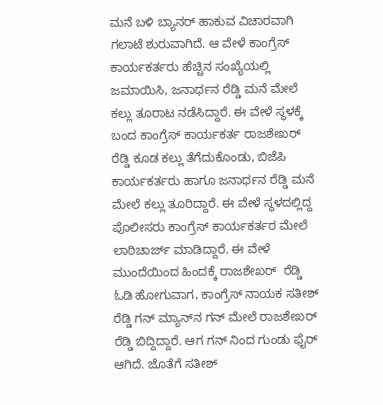ಮನೆ ಬಳಿ ಬ್ಯಾನರ್ ಹಾಕುವ ವಿಚಾರವಾಗಿ ಗಲಾಟೆ ಶುರುವಾಗಿದೆ. ಆ ವೇಳೆ ಕಾಂಗ್ರೆಸ್ ಕಾರ್ಯಕರ್ತರು ಹೆಚ್ಚಿನ ಸಂಖ್ಯೆಯಲ್ಲಿ ಜಮಾಯಿಸಿ, ಜನಾರ್ಧನ ರೆಡ್ಡಿ ಮನೆ ಮೇಲೆ ಕಲ್ಲು ತೂರಾಟ ನಡೆಸಿದ್ದಾರೆ. ಈ ವೇಳೆ ಸ್ಥಳಕ್ಕೆ ಬಂದ ಕಾಂಗ್ರೆಸ್ ಕಾರ್ಯಕರ್ತ ರಾಜಶೇಖರ್ ರೆಡ್ಡಿ ಕೂಡ ಕಲ್ಲು ತೆಗೆದುಕೊಂಡು, ಬಿಜೆಪಿ ಕಾರ್ಯಕರ್ತರು ಹಾಗೂ ಜನಾರ್ಧನ ರೆಡ್ಡಿ ಮನೆ ಮೇಲೆ ಕಲ್ಲು ತೂರಿದ್ದಾರೆ. ಈ ವೇಳೆ ಸ್ಥಳದಲ್ಲಿದ್ದ ಪೊಲೀಸರು ಕಾಂಗ್ರೆಸ್ ಕಾರ್ಯಕರ್ತರ ಮೇಲೆ ಲಾಠಿಚಾರ್ಜ್ ಮಾಡಿದ್ದಾರೆ. ಈ ವೇಳೆ ಮುಂದೆಯಿಂದ ಹಿಂದಕ್ಕೆ ರಾಜಶೇಖರ್  ರೆಡ್ಡಿ ಓಡಿ ಹೋಗುವಾಗ, ಕಾಂಗ್ರೆಸ್ ನಾಯಕ ಸತೀಶ್ ರೆಡ್ಡಿ ಗನ್ ಮ್ಯಾನ್‌ನ ಗನ್ ಮೇಲೆ ರಾಜಶೇಖರ್ ರೆಡ್ಡಿ ಬಿದ್ದಿದ್ದಾರೆ. ಆಗ ಗನ್ ನಿಂದ ಗುಂಡು ಫೈರ್ ಆಗಿದೆ. ಜೊತೆಗೆ ಸತೀಶ್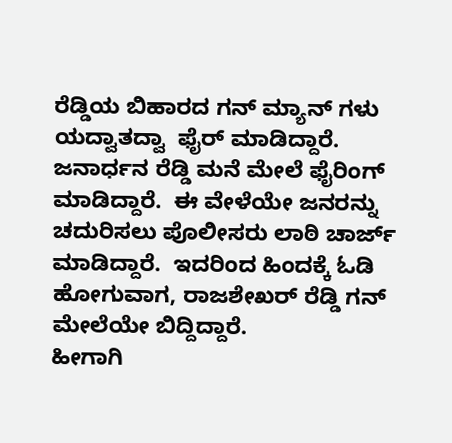ರೆಡ್ಡಿಯ ಬಿಹಾರದ ಗನ್ ಮ್ಯಾನ್ ಗಳು  ಯದ್ವಾತದ್ವಾ  ಫೈರ್ ಮಾಡಿದ್ದಾರೆ. ಜನಾರ್ಧನ ರೆಡ್ಡಿ ಮನೆ ಮೇಲೆ ಫೈರಿಂಗ್ ಮಾಡಿದ್ದಾರೆ.  ಈ ವೇಳೆಯೇ ಜನರನ್ನು ಚದುರಿಸಲು ಪೊಲೀಸರು ಲಾಠಿ ಚಾರ್ಜ್ ಮಾಡಿದ್ದಾರೆ.  ಇದರಿಂದ ಹಿಂದಕ್ಕೆ ಓಡಿ ಹೋಗುವಾಗ, ರಾಜಶೇಖರ್ ರೆಡ್ಡಿ ಗನ್ ಮೇಲೆಯೇ ಬಿದ್ದಿದ್ದಾರೆ.
ಹೀಗಾಗಿ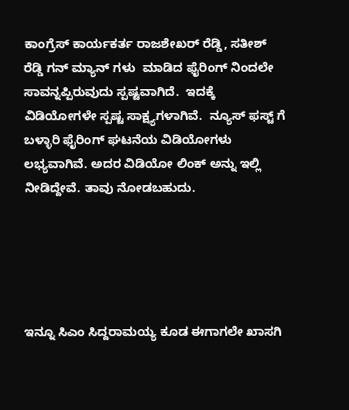ಕಾಂಗ್ರೆಸ್ ಕಾರ್ಯಕರ್ತ ರಾಜಶೇಖರ್ ರೆಡ್ಡಿ, ಸತೀಶ್ ರೆಡ್ಡಿ ಗನ್ ಮ್ಯಾನ್ ಗಳು  ಮಾಡಿದ ಫೈರಿಂಗ್ ನಿಂದಲೇ ಸಾವನ್ನಪ್ಪಿರುವುದು ಸ್ಪಷ್ಟವಾಗಿದೆ.  ಇದಕ್ಕೆ ವಿಡಿಯೋಗಳೇ ಸ್ಪಷ್ಟ ಸಾಕ್ಷ್ಯಗಳಾಗಿವೆ.  ನ್ಯೂಸ್ ಫಸ್ಟ್ ಗೆ ಬಳ್ಳಾರಿ ಫೈರಿಂಗ್ ಘಟನೆಯ ವಿಡಿಯೋಗಳು ಲಭ್ಯವಾಗಿವೆ. ಅದರ ವಿಡಿಯೋ ಲಿಂಕ್ ಅನ್ನು ಇಲ್ಲಿ ನೀಡಿದ್ದೇವೆ. ತಾವು ನೋಡಬಹುದು.





ಇನ್ನೂ ಸಿಎಂ ಸಿದ್ದರಾಮಯ್ಯ ಕೂಡ ಈಗಾಗಲೇ ಖಾಸಗಿ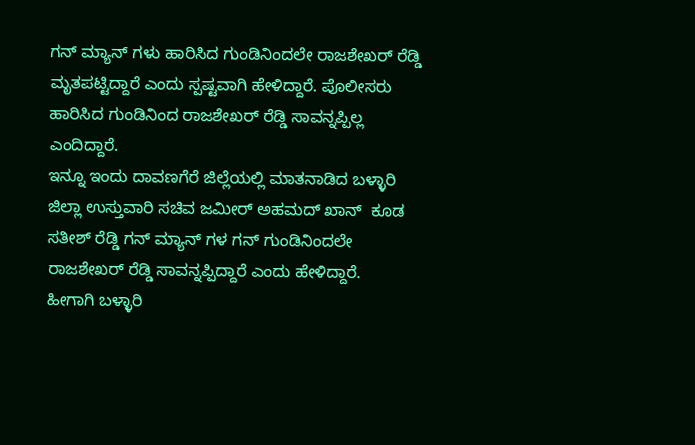ಗನ್ ಮ್ಯಾನ್ ಗಳು ಹಾರಿಸಿದ ಗುಂಡಿನಿಂದಲೇ ರಾಜಶೇಖರ್ ರೆಡ್ಡಿ ಮೃತಪಟ್ಟಿದ್ದಾರೆ ಎಂದು ಸ್ಪಷ್ಟವಾಗಿ ಹೇಳಿದ್ದಾರೆ. ಪೊಲೀಸರು ಹಾರಿಸಿದ ಗುಂಡಿನಿಂದ ರಾಜಶೇಖರ್ ರೆಡ್ಡಿ ಸಾವನ್ನಪ್ಪಿಲ್ಲ ಎಂದಿದ್ದಾರೆ.
ಇನ್ನೂ ಇಂದು ದಾವಣಗೆರೆ ಜಿಲ್ಲೆಯಲ್ಲಿ ಮಾತನಾಡಿದ ಬಳ್ಳಾರಿ ಜಿಲ್ಲಾ ಉಸ್ತುವಾರಿ ಸಚಿವ ಜಮೀರ್ ಅಹಮದ್ ಖಾನ್  ಕೂಡ ಸತೀಶ್ ರೆಡ್ಡಿ ಗನ್ ಮ್ಯಾನ್ ಗಳ ಗನ್ ಗುಂಡಿನಿಂದಲೇ ರಾಜಶೇಖರ್ ರೆಡ್ಡಿ ಸಾವನ್ನಪ್ಪಿದ್ದಾರೆ ಎಂದು ಹೇಳಿದ್ದಾರೆ.
ಹೀಗಾಗಿ ಬಳ್ಳಾರಿ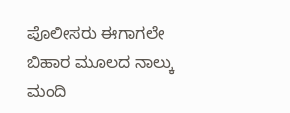ಪೊಲೀಸರು ಈಗಾಗಲೇ ಬಿಹಾರ ಮೂಲದ ನಾಲ್ಕು ಮಂದಿ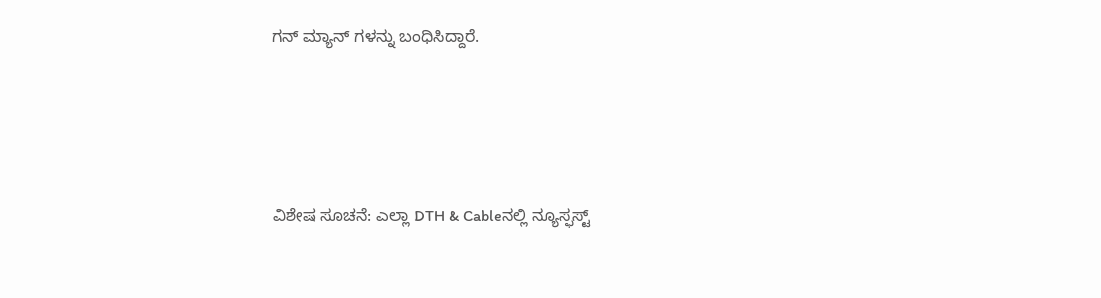ಗನ್ ಮ್ಯಾನ್ ಗಳನ್ನು ಬಂಧಿಸಿದ್ದಾರೆ.




ವಿಶೇಷ ಸೂಚನೆ: ಎಲ್ಲಾ DTH & Cableನಲ್ಲಿ ನ್ಯೂಸ್ಫಸ್ಟ್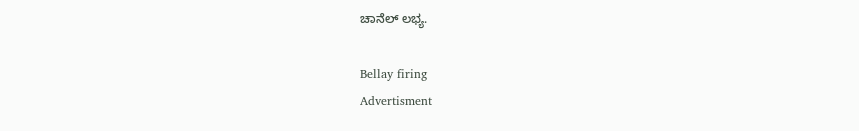ಚಾನೆಲ್ ಲಭ್ಯ.

Bellay firing
Advertisment